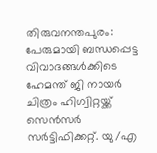തിരുവനന്തപുരം: പേരുമായി ബന്ധപ്പെട്ട വിവാദങ്ങൾക്കിടെ ഹേമന്ത് ജി നായർ ചിത്രം ഹിഗ്വിറ്റയ്ക്ക് സെൻസർ സർട്ടിഫിക്കറ്റ്. യു/എ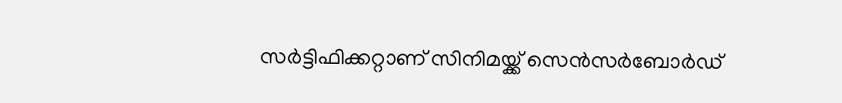സർട്ടിഫിക്കറ്റാണ് സിനിമയ്ക്ക് സെൻസർബോർഡ്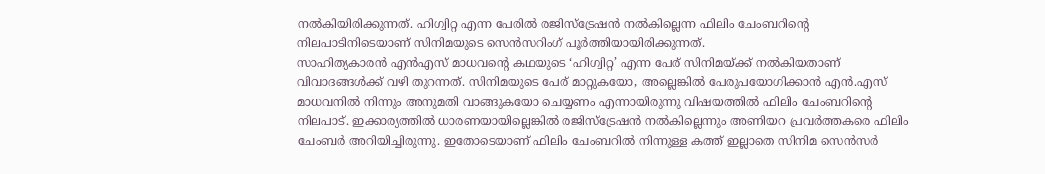നൽകിയിരിക്കുന്നത്. ഹിഗ്വിറ്റ എന്ന പേരിൽ രജിസ്ട്രേഷൻ നൽകില്ലെന്ന ഫിലിം ചേംബറിന്റെ നിലപാടിനിടെയാണ് സിനിമയുടെ സെൻസറിംഗ് പൂർത്തിയായിരിക്കുന്നത്.
സാഹിത്യകാരൻ എൻഎസ് മാധവന്റെ കഥയുടെ ‘ഹിഗ്വിറ്റ’ എന്ന പേര് സിനിമയ്ക്ക് നൽകിയതാണ് വിവാദങ്ങൾക്ക് വഴി തുറന്നത്. സിനിമയുടെ പേര് മാറ്റുകയോ, അല്ലെങ്കിൽ പേരുപയോഗിക്കാൻ എൻ.എസ് മാധവനിൽ നിന്നും അനുമതി വാങ്ങുകയോ ചെയ്യണം എന്നായിരുന്നു വിഷയത്തിൽ ഫിലിം ചേംബറിന്റെ നിലപാട്. ഇക്കാര്യത്തിൽ ധാരണയായില്ലെങ്കിൽ രജിസ്ട്രേഷൻ നൽകില്ലെന്നും അണിയറ പ്രവർത്തകരെ ഫിലിം ചേംബർ അറിയിച്ചിരുന്നു. ഇതോടെയാണ് ഫിലിം ചേംബറിൽ നിന്നുള്ള കത്ത് ഇല്ലാതെ സിനിമ സെൻസർ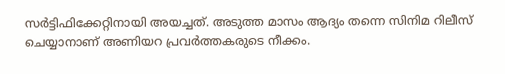സർട്ടിഫിക്കേറ്റിനായി അയച്ചത്. അടുത്ത മാസം ആദ്യം തന്നെ സിനിമ റിലീസ് ചെയ്യാനാണ് അണിയറ പ്രവർത്തകരുടെ നീക്കം.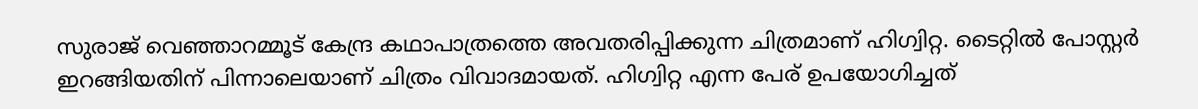സുരാജ് വെഞ്ഞാറമ്മൂട് കേന്ദ്ര കഥാപാത്രത്തെ അവതരിപ്പിക്കുന്ന ചിത്രമാണ് ഹിഗ്വിറ്റ. ടൈറ്റിൽ പോസ്റ്റർ ഇറങ്ങിയതിന് പിന്നാലെയാണ് ചിത്രം വിവാദമായത്. ഹിഗ്വിറ്റ എന്ന പേര് ഉപയോഗിച്ചത്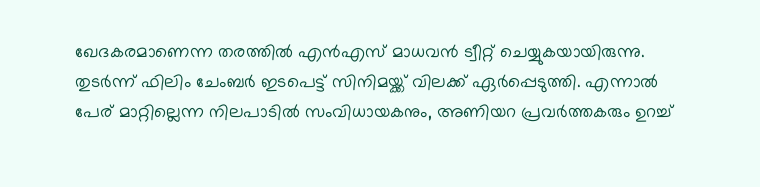ഖേദകരമാണെന്ന തരത്തിൽ എൻഎസ് മാധവൻ ട്വീറ്റ് ചെയ്യുകയായിരുന്നു. തുടർന്ന് ഫിലിം ചേംബർ ഇടപെട്ട് സിനിമയ്ക്ക് വിലക്ക് ഏർപ്പെടുത്തി. എന്നാൽ പേര് മാറ്റില്ലെന്ന നിലപാടിൽ സംവിധായകനും, അണിയറ പ്രവർത്തകരും ഉറച്ച്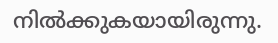നിൽക്കുകയായിരുന്നു.